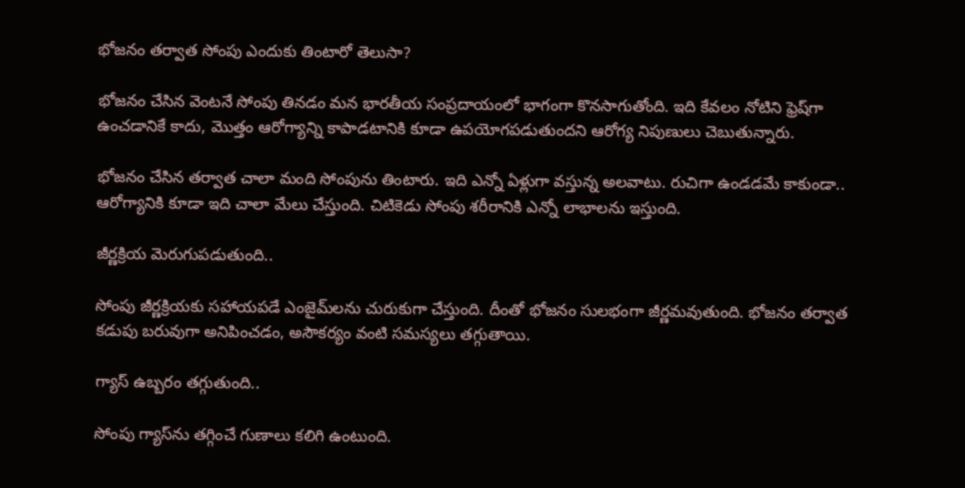భోజనం తర్వాత సోంపు ఎందుకు తింటారో తెలుసా?

భోజనం చేసిన వెంటనే సోంపు తినడం మన భారతీయ సంప్రదాయంలో భాగంగా కొనసాగుతోంది. ఇది కేవలం నోటిని ఫ్రెష్‌గా ఉంచడానికే కాదు, మొత్తం ఆరోగ్యాన్ని కాపాడటానికి కూడా ఉపయోగపడుతుందని ఆరోగ్య నిపుణులు చెబుతున్నారు.

భోజనం చేసిన తర్వాత చాలా మంది సోంపును తింటారు. ఇది ఎన్నో ఏళ్లుగా వస్తున్న అలవాటు. రుచిగా ఉండడమే కాకుండా.. ఆరోగ్యానికి కూడా ఇది చాలా మేలు చేస్తుంది. చిటికెడు సోంపు శరీరానికి ఎన్నో లాభాలను ఇస్తుంది.

జీర్ణక్రియ మెరుగుపడుతుంది..

సోంపు జీర్ణక్రియకు సహాయపడే ఎంజైమ్‌లను చురుకుగా చేస్తుంది. దీంతో భోజనం సులభంగా జీర్ణమవుతుంది. భోజనం తర్వాత కడుపు బరువుగా అనిపించడం, అసౌకర్యం వంటి సమస్యలు తగ్గుతాయి.

గ్యాస్ ఉబ్బరం తగ్గుతుంది..

సోంపు గ్యాస్‌ను తగ్గించే గుణాలు కలిగి ఉంటుంది.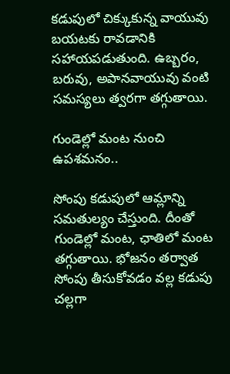కడుపులో చిక్కుకున్న వాయువు బయటకు రావడానికి సహాయపడుతుంది. ఉబ్బరం, బరువు, అపానవాయువు వంటి సమస్యలు త్వరగా తగ్గుతాయి.

గుండెల్లో మంట నుంచి ఉపశమనం..

సోంపు కడుపులో ఆమ్లాన్ని సమతుల్యం చేస్తుంది. దీంతో గుండెల్లో మంట, ఛాతిలో మంట తగ్గుతాయి. భోజనం తర్వాత సోంపు తీసుకోవడం వల్ల కడుపు చల్లగా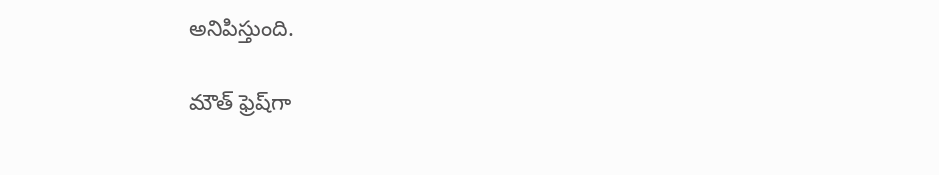అనిపిస్తుంది.

మౌత్ ఫ్రెష్‌గా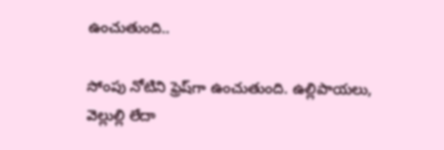ఉంచుతుంది..

సోంపు నోటిని ఫ్రెష్‌గా ఉంచుతుంది. ఉల్లిపాయలు, వెల్లుల్లి లేదా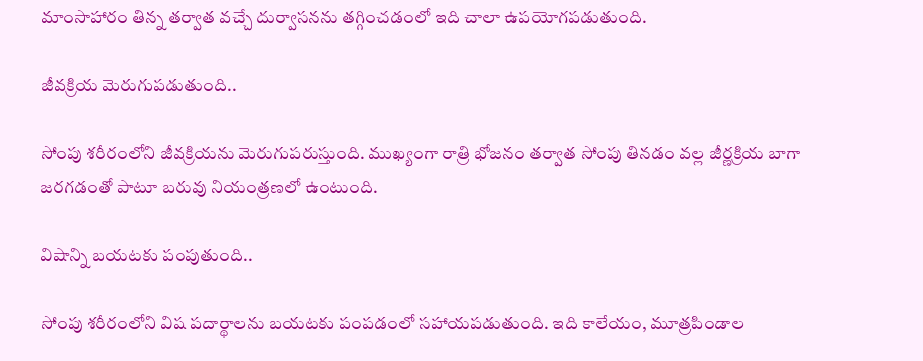మాంసాహారం తిన్న తర్వాత వచ్చే దుర్వాసనను తగ్గించడంలో ఇది చాలా ఉపయోగపడుతుంది.

జీవక్రియ మెరుగుపడుతుంది..

సోంపు శరీరంలోని జీవక్రియను మెరుగుపరుస్తుంది. ముఖ్యంగా రాత్రి భోజనం తర్వాత సోంపు తినడం వల్ల జీర్ణక్రియ బాగా జరగడంతో పాటూ బరువు నియంత్రణలో ఉంటుంది.

విషాన్ని బయటకు పంపుతుంది..

సోంపు శరీరంలోని విష పదార్థాలను బయటకు పంపడంలో సహాయపడుతుంది. ఇది కాలేయం, మూత్రపిండాల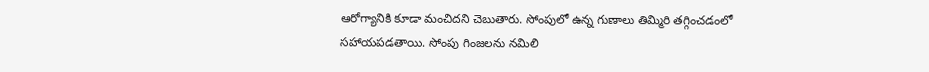ఆరోగ్యానికి కూడా మంచిదని చెబుతారు. సోంపులో ఉన్న గుణాలు తిమ్మిరి తగ్గించడంలో సహాయపడతాయి. సోంపు గింజలను నమిలి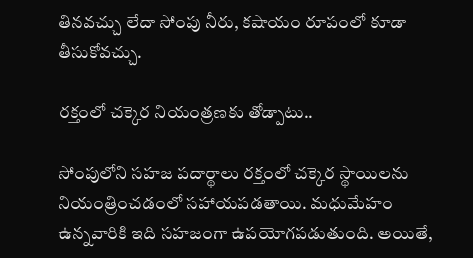తినవచ్చు లేదా సోంపు నీరు, కషాయం రూపంలో కూడా తీసుకోవచ్చు.

రక్తంలో చక్కెర నియంత్రణకు తోడ్పాటు..

సోంపులోని సహజ పదార్థాలు రక్తంలో చక్కెర స్థాయిలను నియంత్రించడంలో సహాయపడతాయి. మధుమేహం ఉన్నవారికి ఇది సహజంగా ఉపయోగపడుతుంది. అయితే,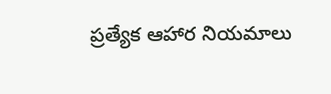ప్రత్యేక ఆహార నియమాలు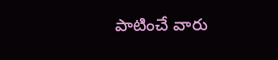పాటించే వారు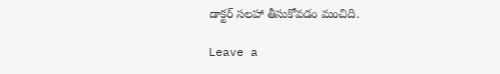డాక్టర్ సలహా తీసుకోవడం మంచిది.

Leave a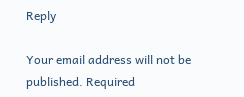Reply

Your email address will not be published. Required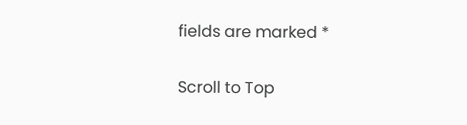fields are marked *

Scroll to Top